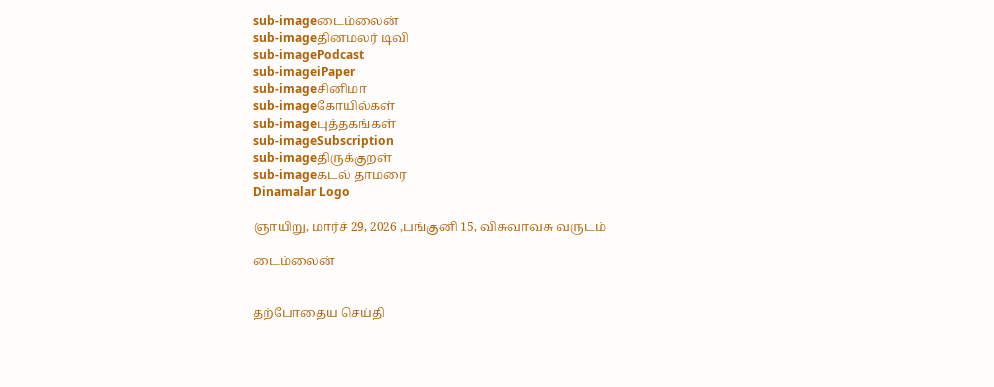sub-imageடைம்லைன்
sub-imageதினமலர் டிவி
sub-imagePodcast
sub-imageiPaper
sub-imageசினிமா
sub-imageகோயில்கள்
sub-imageபுத்தகங்கள்
sub-imageSubscription
sub-imageதிருக்குறள்
sub-imageகடல் தாமரை
Dinamalar Logo

ஞாயிறு, மார்ச் 29, 2026 ,பங்குனி 15, விசுவாவசு வருடம்

டைம்லைன்


தற்போதைய செய்தி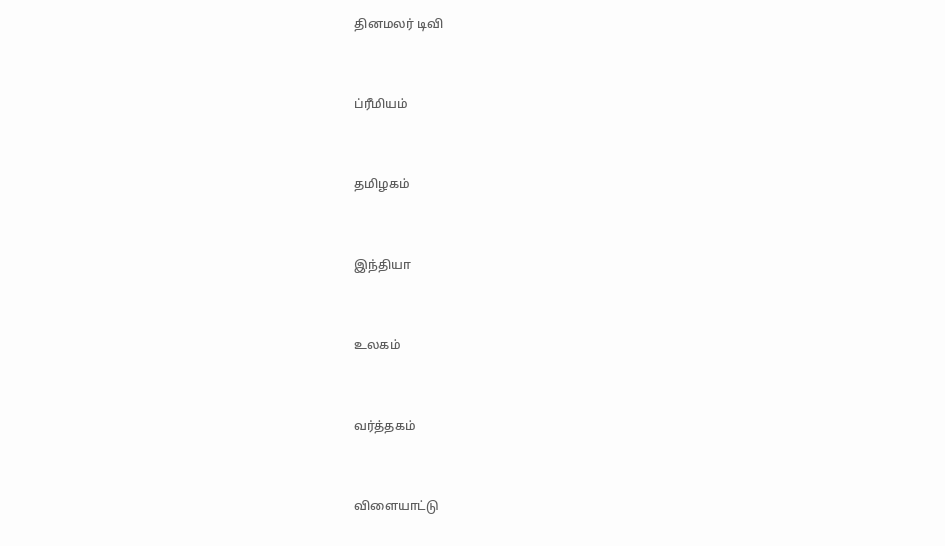தினமலர் டிவி


ப்ரீமியம்


தமிழகம்


இந்தியா


உலகம்


வர்த்தகம்


விளையாட்டு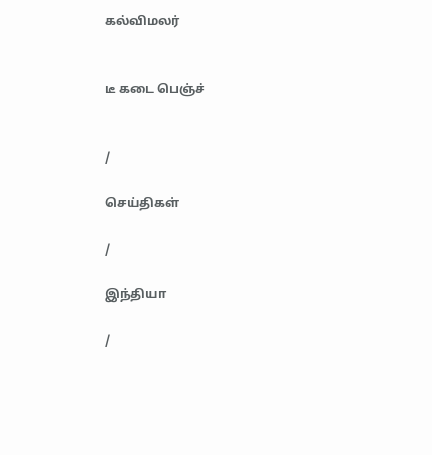கல்விமலர்


டீ கடை பெஞ்ச்


/

செய்திகள்

/

இந்தியா

/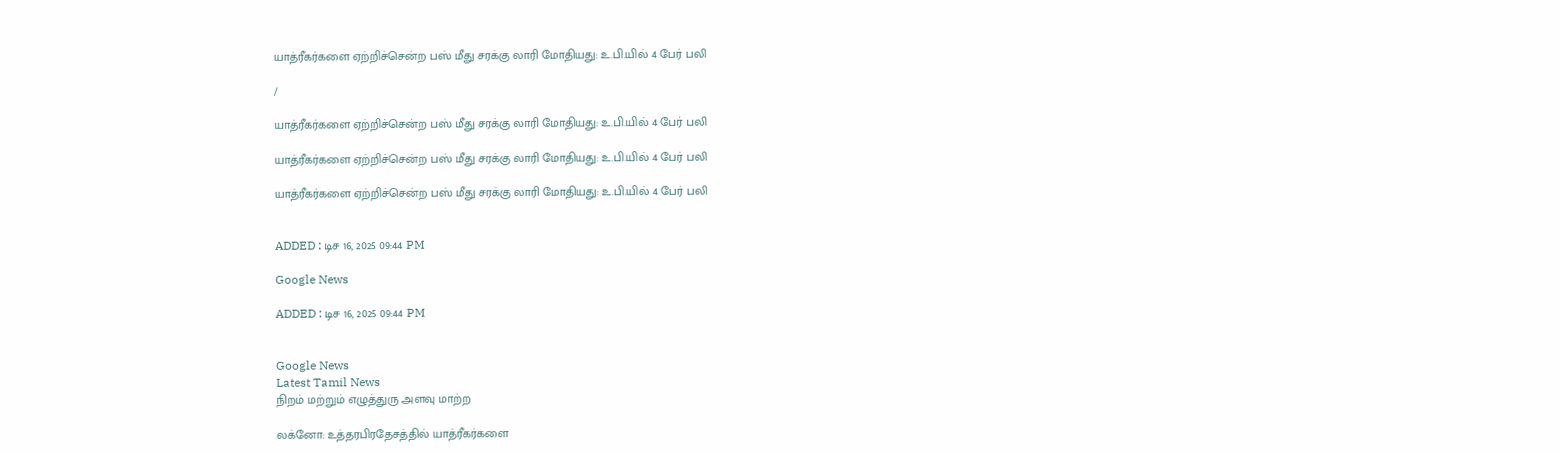யாத்ரீகர்களை ஏற்றிச்சென்ற பஸ் மீது சரக்கு லாரி மோதியது: உ.பி.யில் 4 பேர் பலி

/

யாத்ரீகர்களை ஏற்றிச்சென்ற பஸ் மீது சரக்கு லாரி மோதியது: உ.பி.யில் 4 பேர் பலி

யாத்ரீகர்களை ஏற்றிச்சென்ற பஸ் மீது சரக்கு லாரி மோதியது: உ.பி.யில் 4 பேர் பலி

யாத்ரீகர்களை ஏற்றிச்சென்ற பஸ் மீது சரக்கு லாரி மோதியது: உ.பி.யில் 4 பேர் பலி


ADDED : டிச 16, 2025 09:44 PM

Google News

ADDED : டிச 16, 2025 09:44 PM


Google News
Latest Tamil News
நிறம் மற்றும் எழுத்துரு அளவு மாற்ற

லக்னோ: உத்தரபிரதேசத்தில் யாத்ரீகர்களை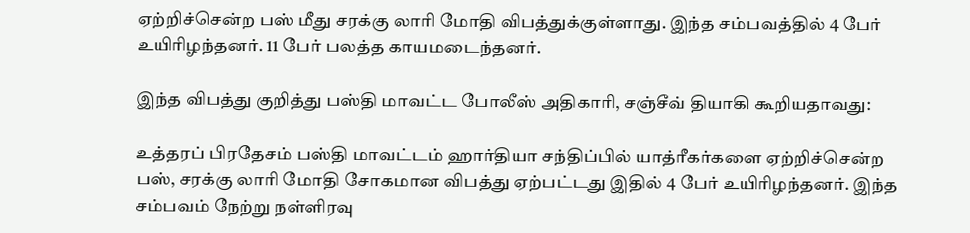ஏற்றிச்சென்ற பஸ் மீது சரக்கு லாரி மோதி விபத்துக்குள்ளாது. இந்த சம்பவத்தில் 4 பேர் உயிரிழந்தனர். 11 பேர் பலத்த காயமடைந்தனர்.

இந்த விபத்து குறித்து பஸ்தி மாவட்ட போலீஸ் அதிகாரி, சஞ்சீவ் தியாகி கூறியதாவது:

உத்தரப் பிரதேசம் பஸ்தி மாவட்டம் ஹார்தியா சந்திப்பில் யாத்ரீகர்களை ஏற்றிச்சென்ற பஸ், சரக்கு லாரி மோதி சோகமான விபத்து ஏற்பட்டது இதில் 4 பேர் உயிரிழந்தனர். இந்த சம்பவம் நேற்று நள்ளிரவு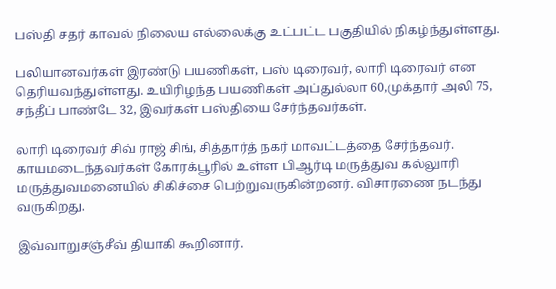பஸ்தி சதர் காவல் நிலைய எல்லைக்கு உட்பட்ட பகுதியில் நிகழ்ந்துள்ளது.

பலியானவர்கள் இரண்டு பயணிகள், பஸ் டிரைவர், லாரி டிரைவர் என தெரியவந்துள்ளது. உயிரிழந்த பயணிகள் அப்துல்லா 60,முக்தார் அலி 75, சந்தீப் பாண்டே 32, இவர்கள் பஸ்தியை சேர்ந்தவர்கள்.

லாரி டிரைவர் சிவ் ராஜ் சிங், சித்தார்த் நகர் மாவட்டத்தை சேர்ந்தவர். காயமடைந்தவர்கள் கோரக்பூரில் உள்ள பிஆர்டி மருத்துவ கல்லுாரி மருத்துவமனையில் சிகிச்சை பெற்றுவருகின்றனர். விசாரணை நடந்து வருகிறது.

இவ்வாறுசஞ்சீவ் தியாகி கூறினார்.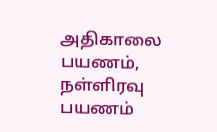அதிகாலை பயணம், நள்ளிரவு பயணம்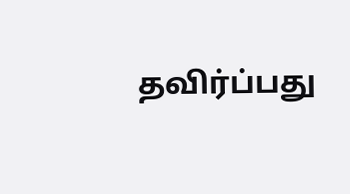தவிர்ப்பது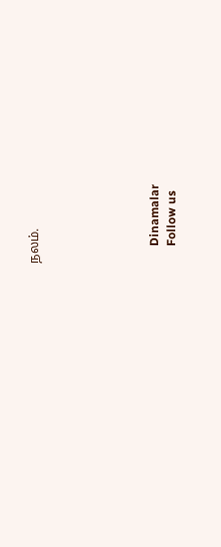நலம்.






      Dinamalar
      Follow us